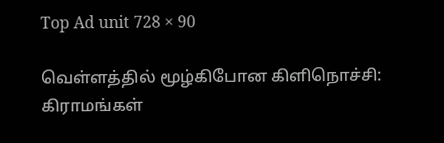Top Ad unit 728 × 90

வெள்ளத்தில் மூழ்கிபோன கிளிநொச்சி: கிராமங்கள்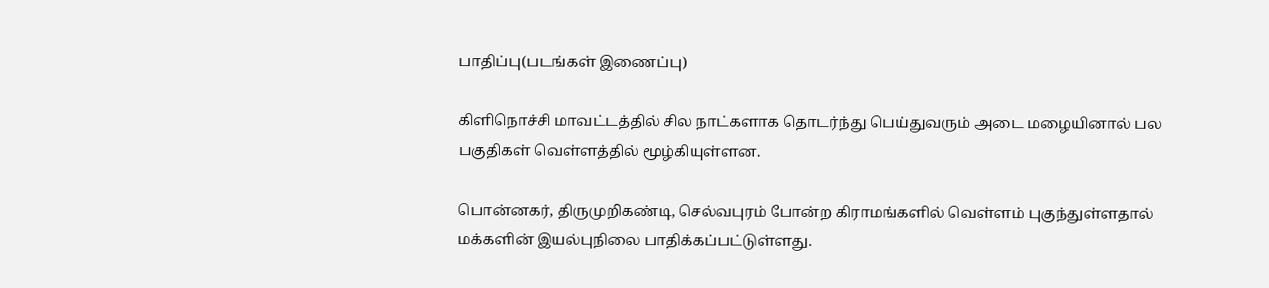பாதிப்பு(படங்கள் இணைப்பு)

கிளிநொச்சி மாவட்டத்தில் சில நாட்களாக தொடர்ந்து பெய்துவரும் அடை மழையினால் பல பகுதிகள் வெள்ளத்தில் மூழ்கியுள்ளன.

பொன்னகர், திருமுறிகண்டி, செல்வபுரம் போன்ற கிராமங்களில் வெள்ளம் புகுந்துள்ளதால் மக்களின் இயல்புநிலை பாதிக்கப்பட்டுள்ளது.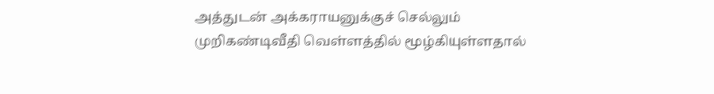அத்துடன் அக்கராயனுக்குச் செல்லும் முறிகண்டிவீதி வெள்ளத்தில் மூழ்கியுள்ளதால்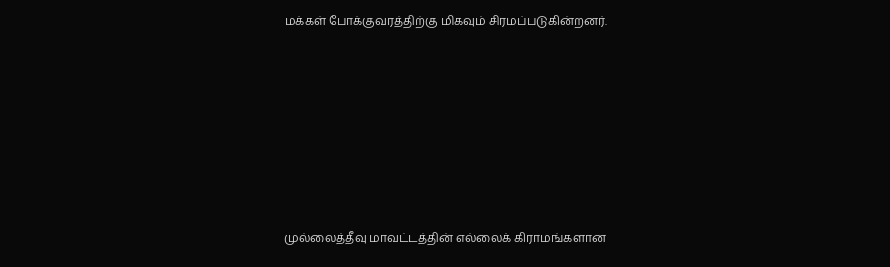மக்கள் போக்குவரத்திற்கு மிகவும் சிரமப்படுகின்றனர்.








முல்லைத்தீவு மாவட்டத்தின் எல்லைக் கிராமங்களான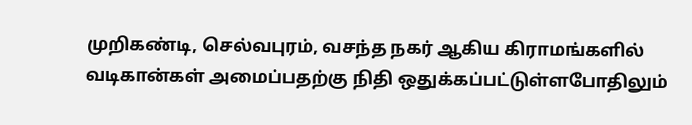முறிகண்டி, செல்வபுரம், வசந்த நகர் ஆகிய கிராமங்களில் வடிகான்கள் அமைப்பதற்கு நிதி ஒதுக்கப்பட்டுள்ளபோதிலும்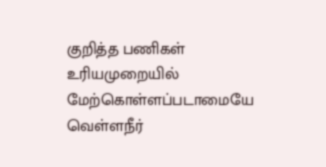குறித்த பணிகள் உரியமுறையில் மேற்கொள்ளப்படாமையே வெள்ளநீர்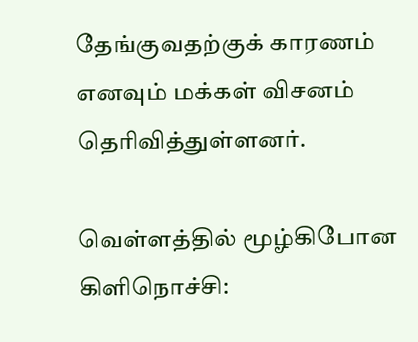தேங்குவதற்குக் காரணம் எனவும் மக்கள் விசனம் தெரிவித்துள்ளனர்.

வெள்ளத்தில் மூழ்கிபோன கிளிநொச்சி: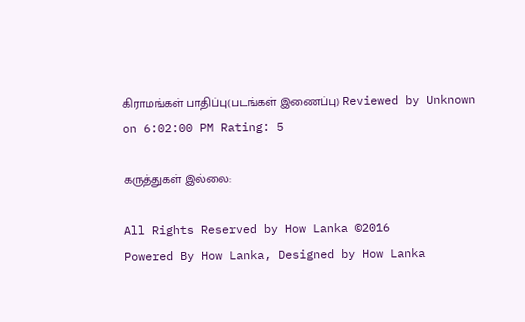கிராமங்கள் பாதிப்பு(படங்கள் இணைப்பு) Reviewed by Unknown on 6:02:00 PM Rating: 5

கருத்துகள் இல்லை:

All Rights Reserved by How Lanka ©2016
Powered By How Lanka, Designed by How Lanka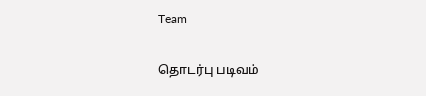Team

தொடர்பு படிவம்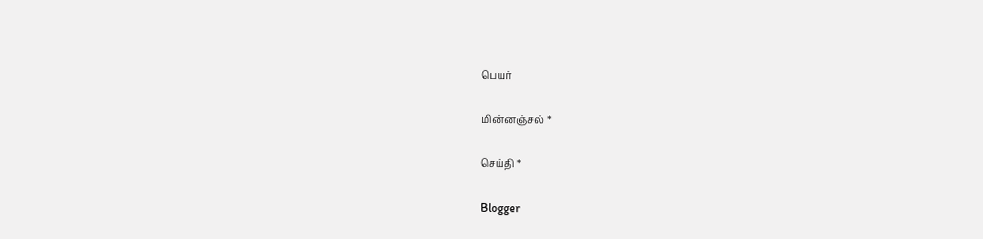பெயர்

மின்னஞ்சல் *

செய்தி *

Blogger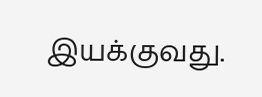இயக்குவது.